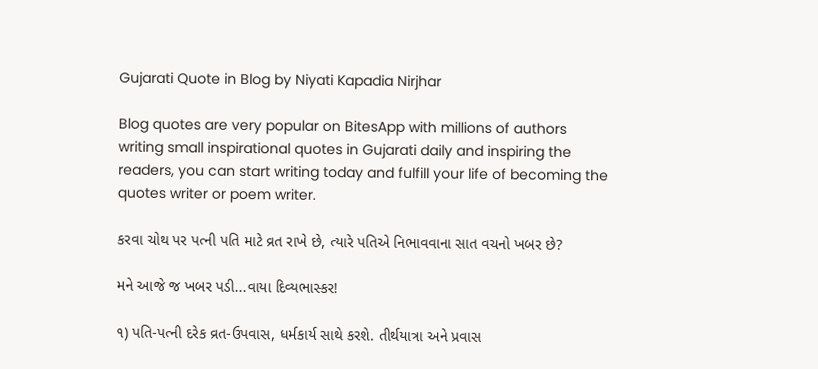Gujarati Quote in Blog by Niyati Kapadia Nirjhar

Blog quotes are very popular on BitesApp with millions of authors writing small inspirational quotes in Gujarati daily and inspiring the readers, you can start writing today and fulfill your life of becoming the quotes writer or poem writer.

કરવા ચોથ પર પત્ની પતિ માટે વ્રત રાખે છે, ત્યારે પતિએ નિભાવવાના સાત વચનો ખબર છે?

મને આજે જ ખબર પડી...વાયા દિવ્યભાસ્કર!

૧) પતિ-પત્ની દરેક વ્રત-ઉપવાસ, ધર્મકાર્ય સાથે કરશે. તીર્થયાત્રા અને પ્રવાસ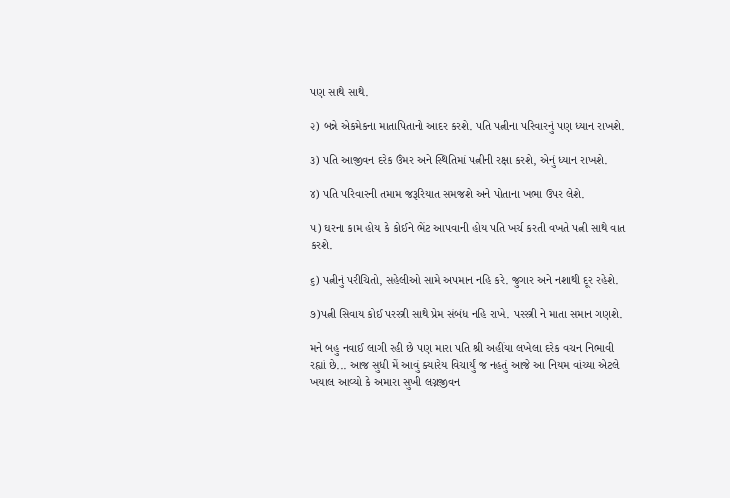પણ સાથે સાથે.

૨) બન્ને એકમેકના માતાપિતાનો આદર કરશે. પતિ પત્નીના પરિવારનું પણ ધ્યાન રાખશે.

૩) પતિ આજીવન દરેક ઉંમર અને સ્થિતિમાં પત્નીની રક્ષા કરશે, એનું ધ્યાન રાખશે.

૪) પતિ પરિવારની તમામ જરૂરિયાત સમજશે અને પોતાના ખભા ઉપર લેશે.

૫) ઘરના કામ હોય કે કોઈને ભેંટ આપવાની હોય પતિ ખર્ચ કરતી વખતે પત્ની સાથે વાત કરશે.

૬) પત્નીનું પરીચિતો, સહેલીઓ સામે અપમાન નહિ કરે. જુગાર અને નશાથી દૂર રહેશે.

૭)પત્ની સિવાય કોઈ પરસ્ત્રી સાથે પ્રેમ સંબંધ નહિ રાખે. પરસ્ત્રી ને માતા સમાન ગણશે.

મને બહુ નવાઈ લાગી રહી છે પણ મારા પતિ શ્રી અહીંયા લખેલા દરેક વચન નિભાવી રહ્યાં છે... આજ સુધી મેં આવું ક્યારેય વિચાર્યું જ નહતું આજે આ નિયમ વાંચ્યા એટલે ખયાલ આવ્યો કે અમારા સુખી લગ્નજીવન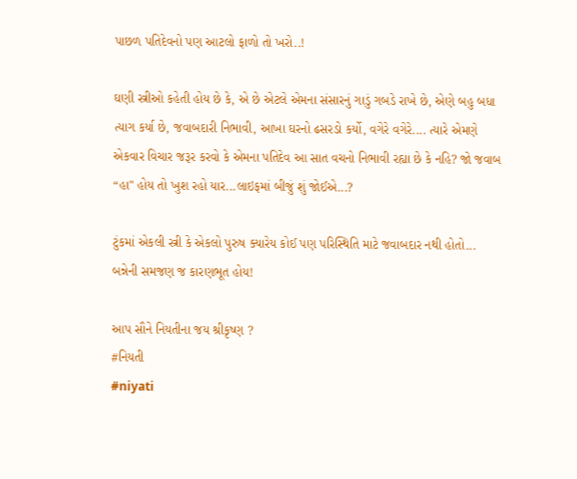પાછળ પતિદેવનો પણ આટલો ફાળો તો ખરો..!

ઘણી સ્ત્રીઓ કહેતી હોય છે કે, એ છે એટલે એમના સંસારનું ગાડું ગબડે રાખે છે, એણે બહુ બધા ત્યાગ કર્યા છે, જવાબદારી નિભાવી, આખા ઘરનો ઢસરડો કર્યો, વગેરે વગેરે.... ત્યારે એમણે એકવાર વિચાર જરૂર કરવો કે એમના પતિદેવ આ સાત વચનો નિભાવી રહ્યા છે કે નહિ? જો જવાબ “હા" હોય તો ખુશ રહો યાર...લાઇફમાં બીજું શું જોઈએ...?

ટુંકમાં એકલી સ્ત્રી કે એકલો પુરુષ ક્યારેય કોઈ પણ પરિસ્થિતિ માટે જવાબદાર નથી હોતો... બન્નેની સમજણ જ કારણભૂત હોય!

આપ સૌને નિયતીના જય શ્રીકૃષ્ણ ?
#નિયતી
#niyati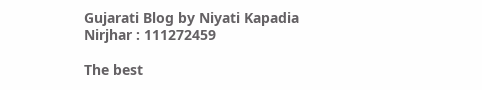Gujarati Blog by Niyati Kapadia Nirjhar : 111272459

The best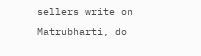sellers write on Matrubharti, do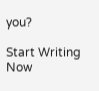you?

Start Writing Now